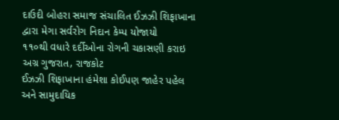દાઉદી બોહરા સમાજ સંચાલિત ઈઝઝી શિફાખાના દ્વારા મેગા સર્વરોગ નિદાન કેમ્પ યોજાયો
૧૧૦થી વધારે દર્દીઓના રોગની ચકાસણી કરાઇ
અગ્ર ગુજરાત, રાજકોટ
ઈઝઝી શિફાખાના હંમેશા કોઈપણ જાહેર પહેલ અને સામુદાયિક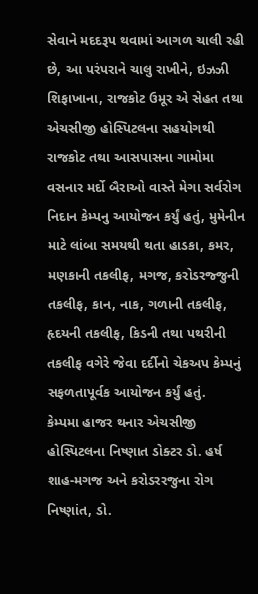સેવાને મદદરૂપ થવામાં આગળ ચાલી રહી છે, આ પરંપરાને ચાલુ રાખીને, ઇઝઝી શિફાખાના, રાજકોટ ઉમૂર એ સેહત તથા એચસીજી હોસ્પિટલના સહયોગથી રાજકોટ તથા આસપાસના ગામોમા વસનાર મર્દો બૈરાઓ વાસ્તે મેગા સર્વરોગ નિદાન કેમ્પનુ આયોજન કર્યું હતું, મુમેનીન માટે લાંબા સમયથી થતા હાડકા, કમર, મણકાની તકલીફ, મગજ, કરોડરજ્જુની તકલીફ, કાન, નાક, ગળાની તકલીફ, હૃદયની તકલીફ, કિડની તથા પથરીની તકલીફ વગેરે જેવા દર્દીનો ચેકઅપ કેમ્પનું સફળતાપૂર્વક આયોજન કર્યું હતું.
કેમ્પમા હાજર થનાર એચસીજી હોસ્પિટલના નિષ્ણાત ડોક્ટર ડો. હર્ષ શાહ-મગજ અને કરોડરરજુના રોગ નિષ્ણાંત, ડો.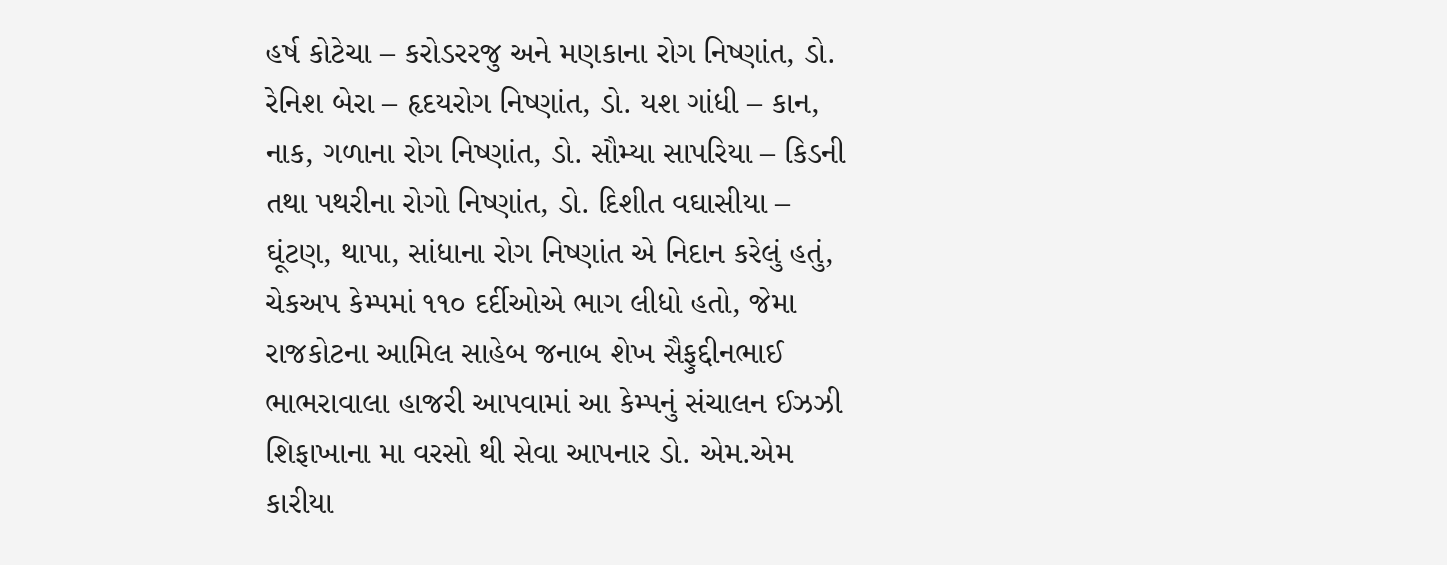હર્ષ કોટેચા – કરોડરરજુ અને મણકાના રોગ નિષ્ણાંત, ડો. રેનિશ બેરા – હૃદયરોગ નિષ્ણાંત, ડો. યશ ગાંધી – કાન, નાક, ગળાના રોગ નિષ્ણાંત, ડો. સૌમ્યા સાપરિયા – કિડની તથા પથરીના રોગો નિષ્ણાંત, ડો. દિશીત વઘાસીયા – ઘૂંટણ, થાપા, સાંધાના રોગ નિષ્ણાંત એ નિદાન કરેલું હતું, ચેકઅપ કેમ્પમાં ૧૧૦ દર્દીઓએ ભાગ લીધો હતો, જેમા રાજકોટના આમિલ સાહેબ જનાબ શેખ સૈફુદ્દીનભાઈ ભાભરાવાલા હાજરી આપવામાં આ કેમ્પનું સંચાલન ઈઝઝી શિફાખાના મા વરસો થી સેવા આપનાર ડો. એમ.એમ કારીયા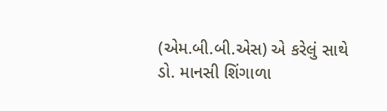(એમ.બી.બી.એસ) એ કરેલું સાથે ડો. માનસી શિંગાળા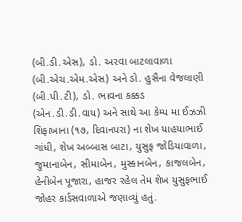(બી.ડી.એસ), ડો. અરવા બાટલાવાળા (બી.એચ.એમ.એસ) અને ડો. હુસૈના વેજલાણી (બી.પી.ટી), ડો. ભાવના કક્કડ (એન.ડી.ડી.વાય) અને સાથે આ કેમ્પ મા ઈઝઝી શિફાખાના (૧૭, દિવાનપરા) ના શેખ યાહયાભાઈ ગાંધી, શેખ અબ્બાસ બાટા, યુસુફ જોડિયાવાળા, જુમાનાબેન, સીમાબેન, મુસ્કાનબેન, કાજલબેન, હેનીબેન પૂજારા, હાજર રહેલ તેમ શેખ યુસુફભાઈ જોહર કાર્ડસવાળાએ જણાવ્યું હતું.